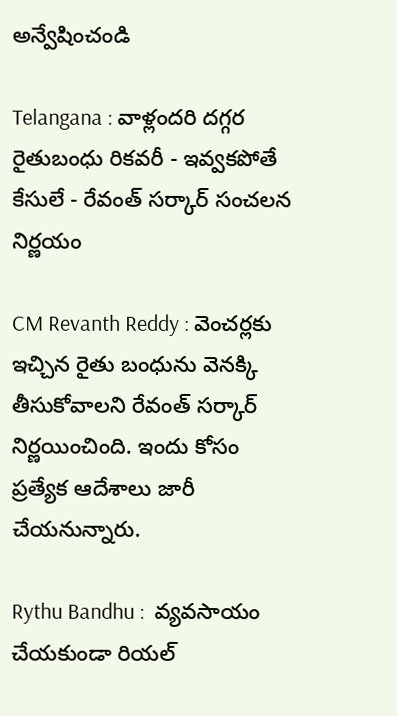అన్వేషించండి

Telangana : వాళ్లందరి దగ్గర రైతుబంధు రికవరీ - ఇవ్వకపోతే కేసులే - రేవంత్ సర్కార్ సంచలన నిర్ణయం

CM Revanth Reddy : వెంచర్లకు ఇచ్చిన రైతు బంధును వెనక్కి తీసుకోవాలని రేవంత్ సర్కార్ నిర్ణయించింది. ఇందు కోసం ప్రత్యేక ఆదేశాలు జారీ చేయనున్నారు.

Rythu Bandhu :  వ్యవసాయం చేయకుండా రియల్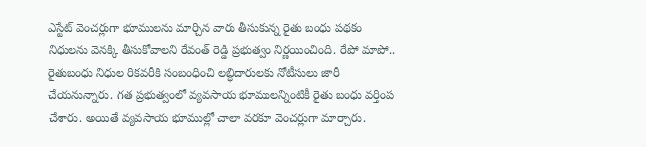ఎస్టేట్ వెంచర్లుగా భూములను మార్చిన వారు తీసుకున్న రైతు బంధు పథకం  నిధులను వెనక్కి తీసుకోవాలని రేవంత్ రెడ్డి ప్రభుత్వం నిర్ణయించింది. రేపో మాపో.. రైతుబంధు నిధుల రికవరీకి సంబంధించి లబ్ధిదారులకు నోటీసులు జారీ చేయనున్నారు. గత ప్రభుత్వంలో వ్యవసాయ భూములన్నింటికీ రైతు బంధు వర్తింప చేశారు. అయితే వ్యవసాయ భూముల్లో చాలా వరకూ వెంచర్లుగా మార్చారు.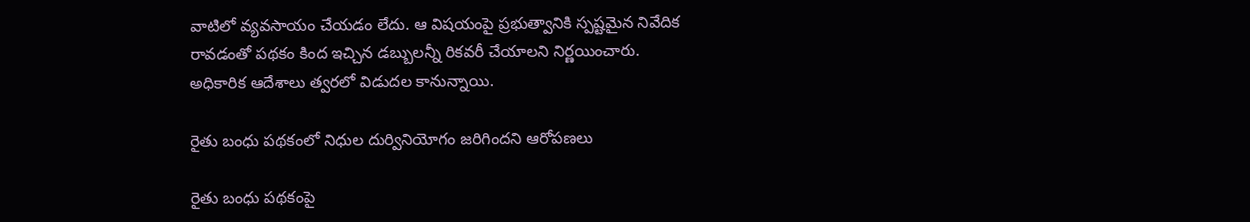వాటిలో వ్యవసాయం చేయడం లేదు. ఆ విషయంపై ప్రభుత్వానికి స్పష్టమైన నివేదిక రావడంతో పథకం కింద ఇచ్చిన డబ్బులన్నీ రికవరీ చేయాలని నిర్ణయించారు. అధికారిక ఆదేశాలు త్వరలో విడుదల కానున్నాయి.

రైతు బంధు పథకంలో నిధుల దుర్వినియోగం జరిగిందని ఆరోపణలు

రైతు బంధు పథకంపై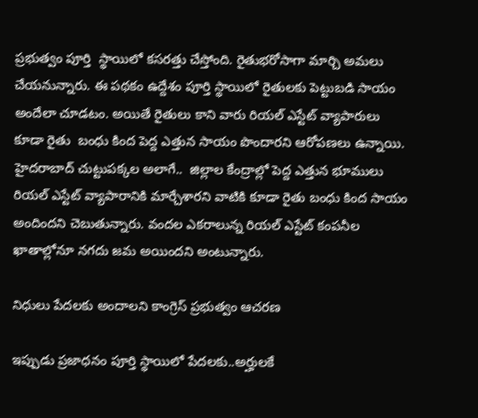ప్రభుత్వం పూర్తి  స్థాయిలో కసరత్తు చేస్తోంది. రైతుభరోసాగా మార్చి అమలు చేయనున్నారు. ఈ పథకం ఉద్దేశం పూర్తి స్థాయిలో రైతులకు పెట్టుబడి సాయం అందేలా చూడటం. అయితే రైతులు కాని వారు రియల్ ఎస్టేట్ వ్యాపారులు కూడా రైతు  బంధు కింద పెద్ద ఎత్తున సాయం పొందారని ఆరోపణలు ఉన్నాయి. హైదరాబాద్ చుట్టుపక్కల అలాగే..  జిల్లాల కేంద్రాల్లో పెద్ద ఎత్తున భూములు రియల్ ఎస్టేట్ వ్యాపారానికి మార్చేశారని వాటికి కూడా రైతు బంధు కింద సాయం అందిందని చెబుతున్నారు. వందల ఎకరాలున్న రియల్ ఎస్టేట్ కంపనీల ఖాతాల్లోనూ నగదు జమ అయిందని అంటున్నారు.

నిధులు పేదలకు అందాలని కాంగ్రెస్ ప్రభుత్వం ఆచరణ

ఇప్పుడు ప్రజాధనం పూర్తి స్థాయిలో పేదలకు..అర్హులకే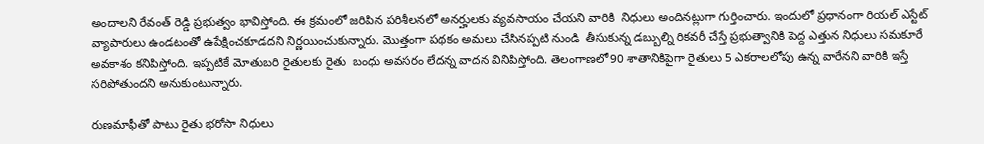అందాలని రేవంత్ రెడ్డి ప్రభుత్వం భావిస్తోంది. ఈ క్రమంలో జరిపిన పరిశీలనలో అనర్హులకు వ్యవసాయం చేయని వారికి  నిధులు అందినట్లుగా గుర్తించారు. ఇందులో ప్రధానంగా రియల్ ఎస్టేట్ వ్యాపారులు ఉండటంతో ఉపేక్షించకూడదని నిర్ణయించుకున్నారు. మొత్తంగా పథకం అమలు చేసినప్పటి నుండి  తీసుకున్న డబ్బుల్ని రికవరీ చేస్తే ప్రభుత్వానికి పెద్ద ఎత్తున నిధులు సమకూరే అవకాశం కనిపిస్తోంది. ఇప్పటికే మోతుబరి రైతులకు రైతు  బంధు అవసరం లేదన్న వాదన వినిపిస్తోంది. తెలంగాణలో90 శాతానికిపైగా రైతులు 5 ఎకరాలలోపు ఉన్న వారేనని వారికి ఇస్తే సరిపోతుందని అనుకుంటున్నారు.

రుణమాఫీతో పాటు రైతు భరోసా నిధులు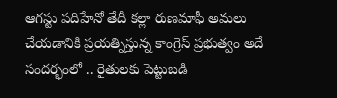ఆగస్టు పదిహేనో తేదీ కల్లా రుణమాఫీ అమలు చేయడానికి ప్రయత్నిస్తున్న కాంగ్రెస్ ప్రభుత్వం అదే సందర్భంలో .. రైతులకు పెట్టుబడి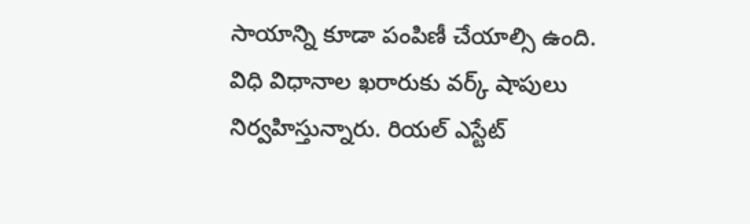సాయాన్ని కూడా పంపిణీ చేయాల్సి ఉంది. విధి విధానాల ఖరారుకు వర్క్ షాపులు నిర్వహిస్తున్నారు. రియల్ ఎస్టేట్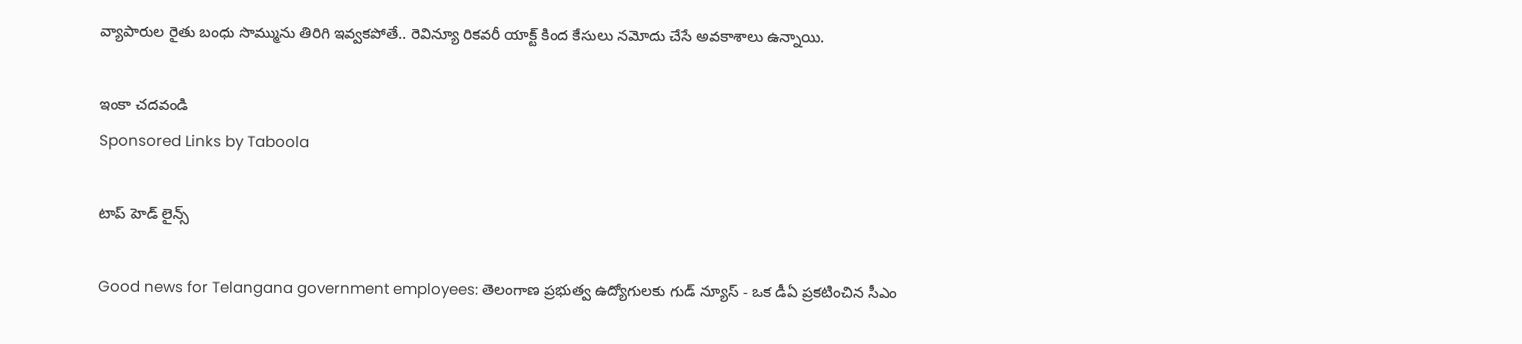వ్యాపారుల రైతు బంధు సొమ్మును తిరిగి ఇవ్వకపోతే.. రెవిన్యూ రికవరీ యాక్ట్ కింద కేసులు నమోదు చేసే అవకాశాలు ఉన్నాయి.

ఇంకా చదవండి
Sponsored Links by Taboola

టాప్ హెడ్ లైన్స్

Good news for Telangana government employees: తెలంగాణ ప్రభుత్వ ఉద్యోగులకు గుడ్ న్యూస్ - ఒక డీఏ ప్రకటించిన సీఎం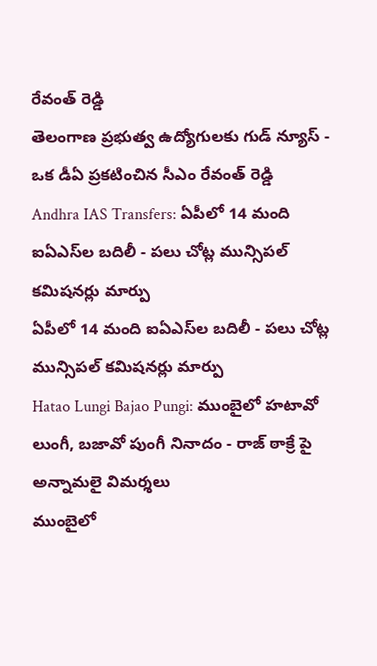రేవంత్ రెడ్డి
తెలంగాణ ప్రభుత్వ ఉద్యోగులకు గుడ్ న్యూస్ - ఒక డీఏ ప్రకటించిన సీఎం రేవంత్ రెడ్డి
Andhra IAS Transfers: ఏపీలో 14 మంది ఐఏఎస్‌ల బదిలీ - పలు చోట్ల మున్సిపల్ కమిషనర్లు మార్పు
ఏపీలో 14 మంది ఐఏఎస్‌ల బదిలీ - పలు చోట్ల మున్సిపల్ కమిషనర్లు మార్పు
Hatao Lungi Bajao Pungi: ముంబైలో హటావో లుంగీ, బజావో పుంగీ నినాదం - రాజ్ ఠాక్రే పై అన్నామలై విమర్శలు
ముంబైలో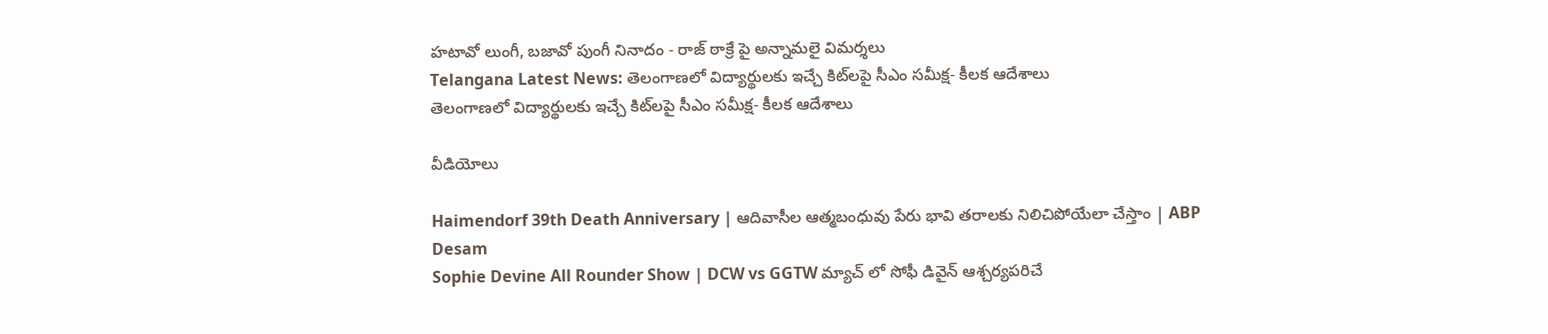హటావో లుంగీ, బజావో పుంగీ నినాదం - రాజ్ ఠాక్రే పై అన్నామలై విమర్శలు
Telangana Latest News: తెలంగాణలో విద్యార్థులకు ఇచ్చే కిట్‌లపై సీఎం సమీక్ష- కీలక ఆదేశాలు
తెలంగాణలో విద్యార్థులకు ఇచ్చే కిట్‌లపై సీఎం సమీక్ష- కీలక ఆదేశాలు

వీడియోలు

Haimendorf 39th Death Anniversary | ఆదివాసీల ఆత్మబంధువు పేరు భావి తరాలకు నిలిచిపోయేలా చేస్తాం | ABP Desam
Sophie Devine All Rounder Show | DCW vs GGTW మ్యాచ్ లో సోఫీ డివైన్ ఆశ్చర్యపరిచే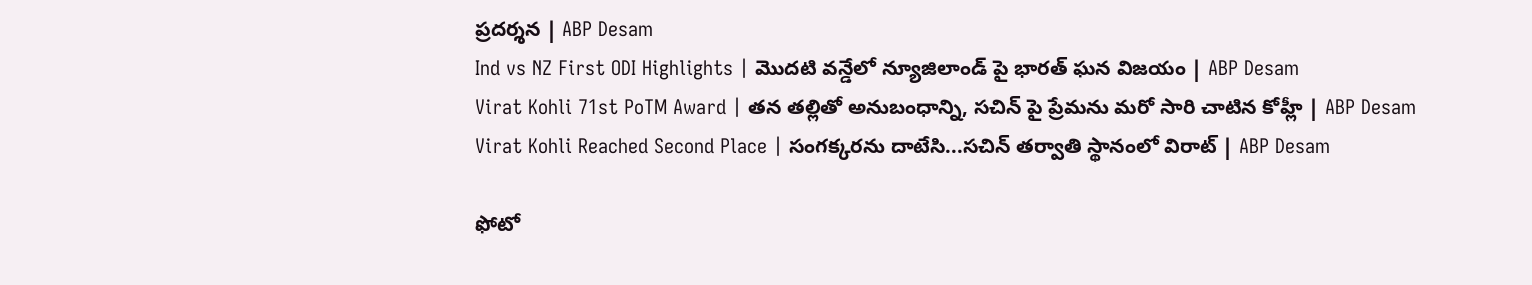ప్రదర్శన | ABP Desam
Ind vs NZ First ODI Highlights | మొదటి వన్డేలో న్యూజిలాండ్ పై భారత్ ఘన విజయం | ABP Desam
Virat Kohli 71st PoTM Award | తన తల్లితో అనుబంధాన్ని, సచిన్ పై ప్రేమను మరో సారి చాటిన కోహ్లీ | ABP Desam
Virat Kohli Reached Second Place | సంగక్కరను దాటేసి...సచిన్ తర్వాతి స్థానంలో విరాట్ | ABP Desam

ఫోటో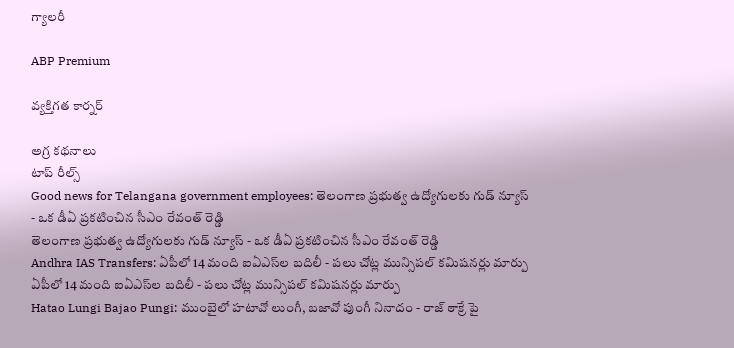గ్యాలరీ

ABP Premium

వ్యక్తిగత కార్నర్

అగ్ర కథనాలు
టాప్ రీల్స్
Good news for Telangana government employees: తెలంగాణ ప్రభుత్వ ఉద్యోగులకు గుడ్ న్యూస్ - ఒక డీఏ ప్రకటించిన సీఎం రేవంత్ రెడ్డి
తెలంగాణ ప్రభుత్వ ఉద్యోగులకు గుడ్ న్యూస్ - ఒక డీఏ ప్రకటించిన సీఎం రేవంత్ రెడ్డి
Andhra IAS Transfers: ఏపీలో 14 మంది ఐఏఎస్‌ల బదిలీ - పలు చోట్ల మున్సిపల్ కమిషనర్లు మార్పు
ఏపీలో 14 మంది ఐఏఎస్‌ల బదిలీ - పలు చోట్ల మున్సిపల్ కమిషనర్లు మార్పు
Hatao Lungi Bajao Pungi: ముంబైలో హటావో లుంగీ, బజావో పుంగీ నినాదం - రాజ్ ఠాక్రే పై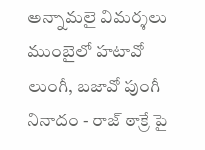అన్నామలై విమర్శలు
ముంబైలో హటావో లుంగీ, బజావో పుంగీ నినాదం - రాజ్ ఠాక్రే పై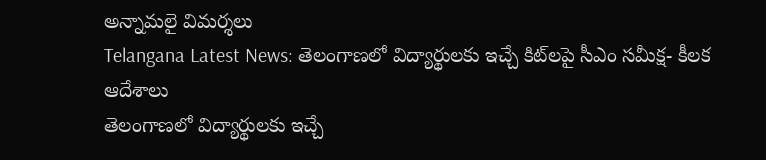అన్నామలై విమర్శలు
Telangana Latest News: తెలంగాణలో విద్యార్థులకు ఇచ్చే కిట్‌లపై సీఎం సమీక్ష- కీలక ఆదేశాలు
తెలంగాణలో విద్యార్థులకు ఇచ్చే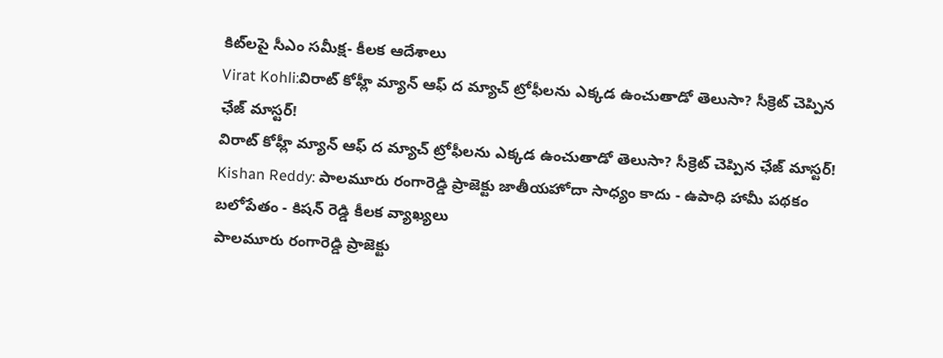కిట్‌లపై సీఎం సమీక్ష- కీలక ఆదేశాలు
Virat Kohli:విరాట్ కోహ్లీ మ్యాన్ ఆఫ్‌ ద మ్యాచ్ ట్రోఫీలను ఎక్కడ ఉంచుతాడో తెలుసా? సీక్రెట్ చెప్పిన ఛేజ్‌ మాస్టర్!
విరాట్ కోహ్లీ మ్యాన్ ఆఫ్‌ ద మ్యాచ్ ట్రోఫీలను ఎక్కడ ఉంచుతాడో తెలుసా? సీక్రెట్ చెప్పిన ఛేజ్‌ మాస్టర్!
Kishan Reddy: పాలమూరు రంగారెడ్డి ప్రాజెక్టు జాతీయహోదా సాధ్యం కాదు - ఉపాధి హామీ పథకం బలోపేతం - కిషన్ రెడ్డి కీలక వ్యాఖ్యలు
పాలమూరు రంగారెడ్డి ప్రాజెక్టు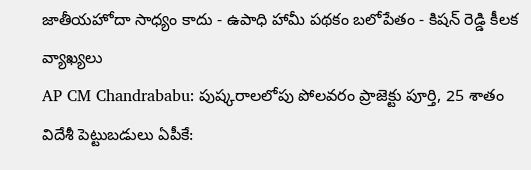జాతీయహోదా సాధ్యం కాదు - ఉపాధి హామీ పథకం బలోపేతం - కిషన్ రెడ్డి కీలక వ్యాఖ్యలు
AP CM Chandrababu: పుష్కరాలలోపు పోలవరం ప్రాజెక్టు పూర్తి, 25 శాతం విదేశీ పెట్టుబడులు ఏపీకే: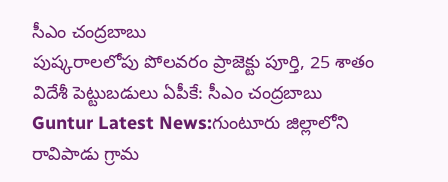సీఎం చంద్రబాబు
పుష్కరాలలోపు పోలవరం ప్రాజెక్టు పూర్తి, 25 శాతం విదేశీ పెట్టుబడులు ఏపీకే: సీఎం చంద్రబాబు
Guntur Latest News:గుంటూరు జిల్లాలోని రావిపాడు గ్రామ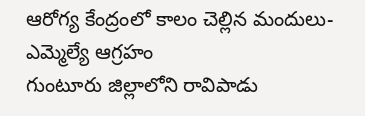ఆరోగ్య కేంద్రంలో కాలం చెల్లిన మందులు- ఎమ్మెల్యే ఆగ్రహం
గుంటూరు జిల్లాలోని రావిపాడు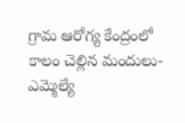గ్రామ ఆరోగ్య కేంద్రంలో కాలం చెల్లిన మందులు- ఎమ్మెల్యే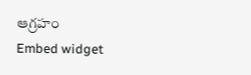ఆగ్రహం
Embed widget